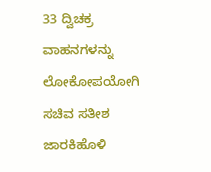33 ದ್ವಿಚಕ್ರ ವಾಹನಗಳನ್ನು ಲೋಕೋಪಯೋಗಿ ಸಚಿವ ಸತೀಶ ಜಾರಕಿಹೊಳಿ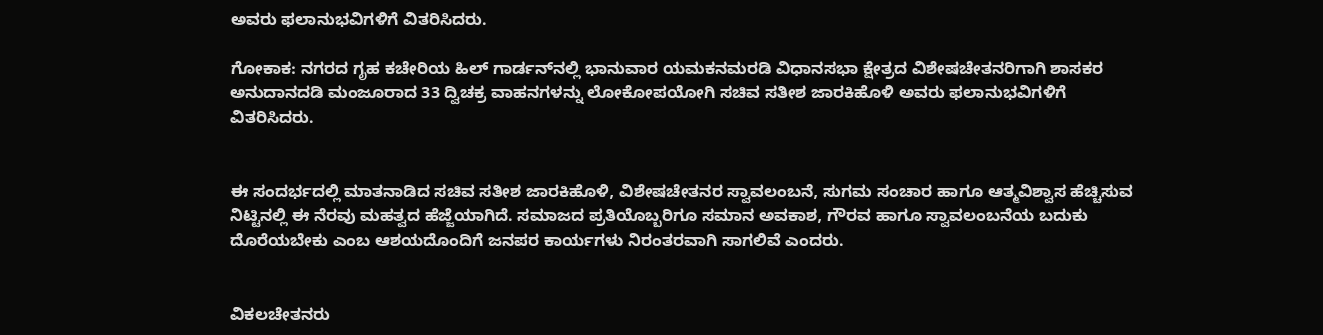ಅವರು ಫಲಾನುಭವಿಗಳಿಗೆ ವಿತರಿಸಿದರು.

ಗೋಕಾಕ: ನಗರದ ಗೃಹ ಕಚೇರಿಯ ಹಿಲ್‌ ಗಾರ್ಡನ್‌ನಲ್ಲಿ ಭಾನುವಾರ ಯಮಕನಮರಡಿ ವಿಧಾನಸಭಾ ಕ್ಷೇತ್ರದ ವಿಶೇಷಚೇತನರಿಗಾಗಿ ಶಾಸಕರ ಅನುದಾನದಡಿ ಮಂಜೂರಾದ 33 ದ್ವಿಚಕ್ರ ವಾಹನಗಳನ್ನು ಲೋಕೋಪಯೋಗಿ ಸಚಿವ ಸತೀಶ ಜಾರಕಿಹೊಳಿ ಅವರು ಫಲಾನುಭವಿಗಳಿಗೆ ವಿತರಿಸಿದರು.


ಈ ಸಂದರ್ಭದಲ್ಲಿ ಮಾತನಾಡಿದ ಸಚಿವ ಸತೀಶ ಜಾರಕಿಹೊಳಿ, ವಿಶೇಷಚೇತನರ ಸ್ವಾವಲಂಬನೆ, ಸುಗಮ ಸಂಚಾರ ಹಾಗೂ ಆತ್ಮವಿಶ್ವಾಸ ಹೆಚ್ಚಿಸುವ ನಿಟ್ಟಿನಲ್ಲಿ ಈ ನೆರವು ಮಹತ್ವದ ಹೆಜ್ಜೆಯಾಗಿದೆ. ಸಮಾಜದ ಪ್ರತಿಯೊಬ್ಬರಿಗೂ ಸಮಾನ ಅವಕಾಶ, ಗೌರವ ಹಾಗೂ ಸ್ವಾವಲಂಬನೆಯ ಬದುಕು ದೊರೆಯಬೇಕು ಎಂಬ ಆಶಯದೊಂದಿಗೆ ಜನಪರ ಕಾರ್ಯಗಳು ನಿರಂತರವಾಗಿ ಸಾಗಲಿವೆ ಎಂದರು.


ವಿಕಲಚೇತನರು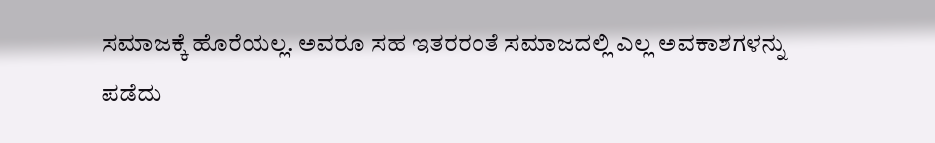ಸಮಾಜಕ್ಕೆ ಹೊರೆಯಲ್ಲ. ಅವರೂ ಸಹ ಇತರರಂತೆ ಸಮಾಜದಲ್ಲಿ ಎಲ್ಲ ಅವಕಾಶಗಳನ್ನು ಪಡೆದು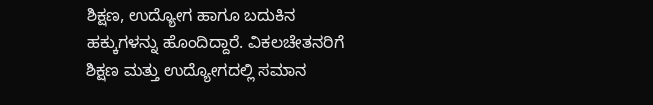ಶಿಕ್ಷಣ, ಉದ್ಯೋಗ ಹಾಗೂ ಬದುಕಿನ ಹಕ್ಕುಗಳನ್ನು ಹೊಂದಿದ್ದಾರೆ. ವಿಕಲಚೇತನರಿಗೆ ಶಿಕ್ಷಣ ಮತ್ತು ಉದ್ಯೋಗದಲ್ಲಿ ಸಮಾನ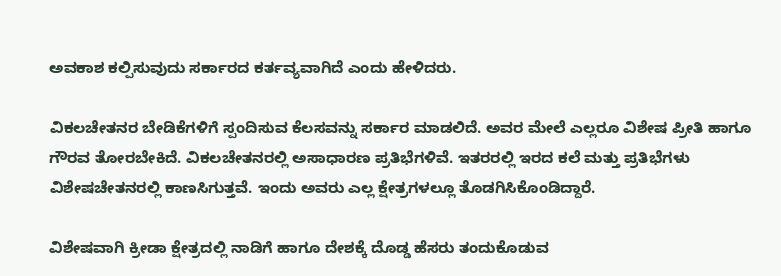ಅವಕಾಶ ಕಲ್ಪಿಸುವುದು ಸರ್ಕಾರದ ಕರ್ತವ್ಯವಾಗಿದೆ ಎಂದು ಹೇಳಿದರು.

ವಿಕಲಚೇತನರ ಬೇಡಿಕೆಗಳಿಗೆ ಸ್ಪಂದಿಸುವ ಕೆಲಸವನ್ನು ಸರ್ಕಾರ ಮಾಡಲಿದೆ. ಅವರ ಮೇಲೆ ಎಲ್ಲರೂ ವಿಶೇಷ ಪ್ರೀತಿ ಹಾಗೂ ಗೌರವ ತೋರಬೇಕಿದೆ. ವಿಕಲಚೇತನರಲ್ಲಿ ಅಸಾಧಾರಣ ಪ್ರತಿಭೆಗಳಿವೆ. ಇತರರಲ್ಲಿ ಇರದ ಕಲೆ ಮತ್ತು ಪ್ರತಿಭೆಗಳು ವಿಶೇಷಚೇತನರಲ್ಲಿ ಕಾಣಸಿಗುತ್ತವೆ. ಇಂದು ಅವರು ಎಲ್ಲ ಕ್ಷೇತ್ರಗಳಲ್ಲೂ ತೊಡಗಿಸಿಕೊಂಡಿದ್ದಾರೆ.

ವಿಶೇಷವಾಗಿ ಕ್ರೀಡಾ ಕ್ಷೇತ್ರದಲ್ಲಿ ನಾಡಿಗೆ ಹಾಗೂ ದೇಶಕ್ಕೆ ದೊಡ್ಡ ಹೆಸರು ತಂದುಕೊಡುವ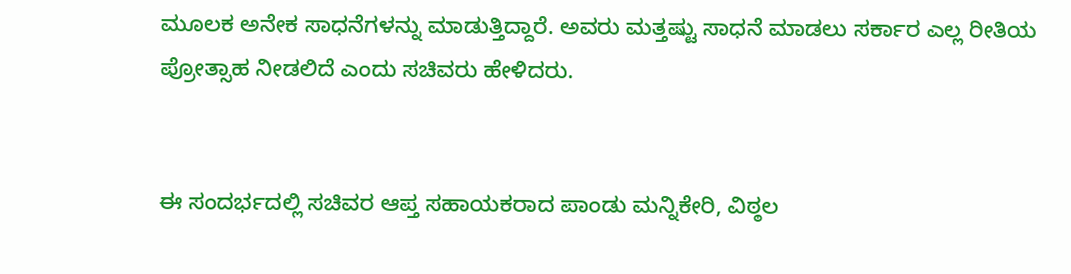ಮೂಲಕ ಅನೇಕ ಸಾಧನೆಗಳನ್ನು ಮಾಡುತ್ತಿದ್ದಾರೆ. ಅವರು ಮತ್ತಷ್ಟು ಸಾಧನೆ ಮಾಡಲು ಸರ್ಕಾರ ಎಲ್ಲ ರೀತಿಯ ಪ್ರೋತ್ಸಾಹ ನೀಡಲಿದೆ ಎಂದು ಸಚಿವರು ಹೇಳಿದರು.


ಈ ಸಂದರ್ಭದಲ್ಲಿ ಸಚಿವರ ಆಪ್ತ ಸಹಾಯಕರಾದ ಪಾಂಡು ಮನ್ನಿಕೇರಿ, ವಿಠ್ಠಲ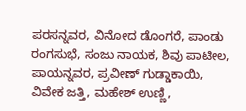ಪರಸನ್ನವರ, ವಿನೋದ ಡೊಂಗರೆ, ಪಾಂಡು ರಂಗಸುಭೆ, ಸಂಜು ನಾಯಕ, ಶಿವು ಪಾಟೀಲ, ಪಾಯನ್ನವರ, ಪ್ರವೀಣ್ ಗುಡ್ಡಾಕಾಯಿ, ವಿವೇಕ ಜತ್ತಿ, ಮಹೇಶ್ ಉಣ್ಣಿ,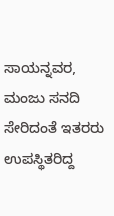ಸಾಯನ್ನವರ, ಮಂಜು ಸನದಿ ಸೇರಿದಂತೆ ಇತರರು ಉಪಸ್ಥಿತರಿದ್ದ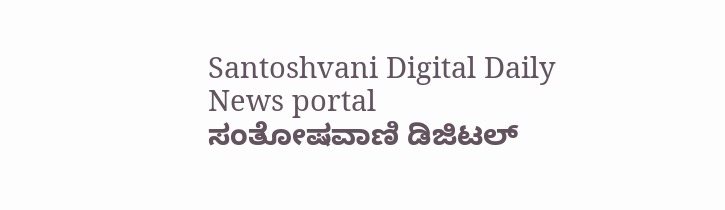Santoshvani Digital Daily News portal
ಸಂತೋಷವಾಣಿ ಡಿಜಿಟಲ್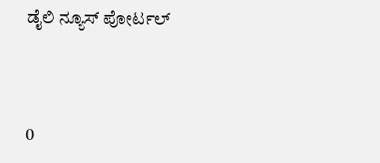ಡೈಲಿ ನ್ಯೂಸ್ ಪೋರ್ಟಲ್



0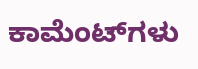ಕಾಮೆಂಟ್‌ಗಳು